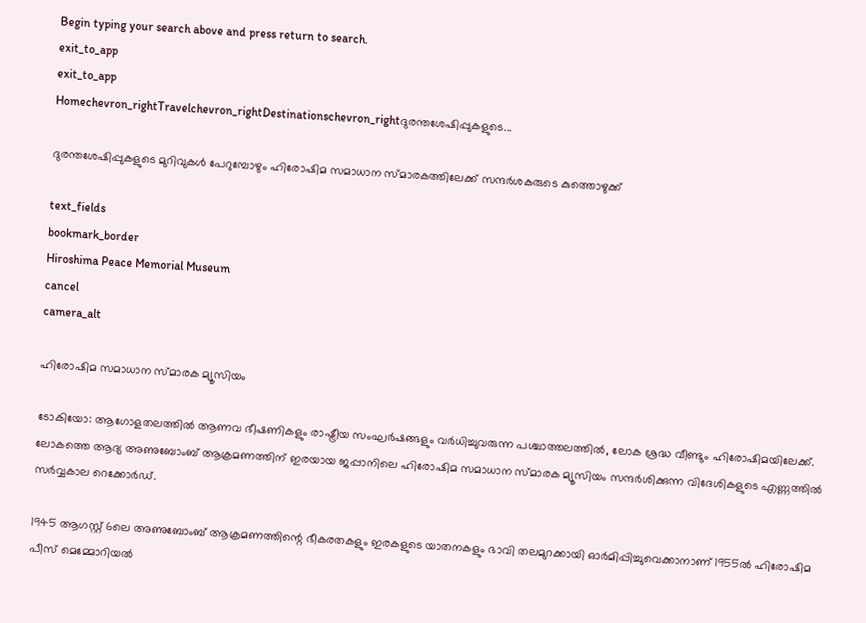Begin typing your search above and press return to search.
exit_to_app
exit_to_app
Homechevron_rightTravelchevron_rightDestinationschevron_rightദുരന്തശേഷിപ്പുകളുടെ...

ദുരന്തശേഷിപ്പുകളുടെ മുറിവുകൾ പേറുമ്പോഴും ഹിരോഷിമ സമാധാന സ്മാരകത്തിലേക്ക് സന്ദർശകരുടെ കുത്തൊഴുക്ക്

text_fields
bookmark_border
Hiroshima Peace Memorial Museum
cancel
camera_alt

ഹിരോഷിമ സമാധാന സ്മാരക മ്യൂസിയം

ടോകിയോ: ആഗോളതലത്തിൽ ആണവ ഭീഷണികളും രാഷ്ട്രീയ സംഘർഷങ്ങളും വർധിച്ചുവരുന്ന പശ്ചാത്തലത്തിൽ, ലോക ശ്രദ്ധ വീണ്ടും ഹിരോഷിമയിലേക്ക്. ലോകത്തെ ആദ്യ അണുബോംബ് ആക്രമണത്തിന് ഇരയായ ജപ്പാനിലെ ഹിരോഷിമ സമാധാന സ്മാരക മ്യൂസിയം സന്ദർശിക്കുന്ന വിദേശികളുടെ എണ്ണത്തിൽ സർവ്വകാല റെക്കോർഡ്.

1945 ആഗസ്റ്റ് 6ലെ അണുബോംബ് ആക്രമണത്തിന്റെ ഭീകരതകളും ഇരകളുടെ യാതനകളും ഭാവി തലമുറക്കായി ഓർമിപ്പിച്ചുവെക്കാനാണ് 1955ൽ ഹിരോഷിമ പീസ് മെമ്മോറിയൽ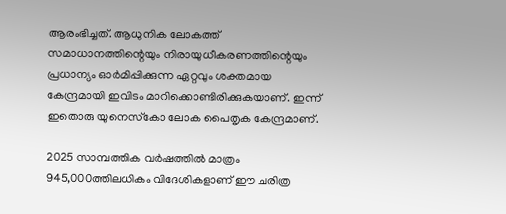ആരംഭിച്ചത്. ആധുനിക ലോകത്ത് സമാധാനത്തിന്റെയും നിരായുധീകരണത്തിന്റെയും പ്രധാന്യം ഓർമിപ്പിക്കുന്ന ഏറ്റവും ശക്തമായ കേന്ദ്രമായി ഇവിടം മാറിക്കൊണ്ടിരിക്കുകയാണ്. ഇന്ന് ഇതൊരു യുനെസ്‌കോ ലോക പൈതൃക കേന്ദ്രമാണ്.

2025 സാമ്പത്തിക വർഷത്തിൽ മാത്രം 945,000ത്തിലധികം വിദേശികളാണ് ഈ ചരിത്ര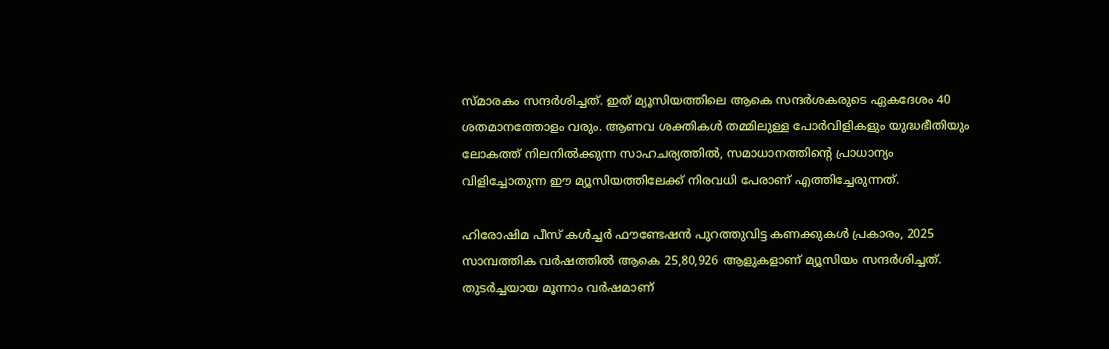സ്മാരകം സന്ദർശിച്ചത്. ഇത് മ്യൂസിയത്തിലെ ആകെ സന്ദർശകരുടെ ഏകദേശം 40 ശതമാനത്തോളം വരും. ആണവ ശക്തികൾ തമ്മിലുള്ള പോർവിളികളും യുദ്ധഭീതിയും ലോകത്ത് നിലനിൽക്കുന്ന സാഹചര്യത്തിൽ, സമാധാനത്തിന്റെ പ്രാധാന്യം വിളിച്ചോതുന്ന ഈ മ്യൂസിയത്തിലേക്ക് നിരവധി പേരാണ് എത്തിച്ചേരുന്നത്.

ഹിരോഷിമ പീസ് കൾച്ചർ ഫൗണ്ടേഷൻ പുറത്തുവിട്ട കണക്കുകൾ പ്രകാരം, 2025 സാമ്പത്തിക വർഷത്തിൽ ആകെ 25,80,926 ആളുകളാണ് മ്യൂസിയം സന്ദർശിച്ചത്. തുടർച്ചയായ മൂന്നാം വർഷമാണ്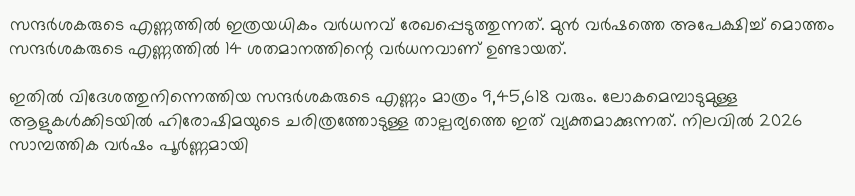സന്ദർശകരുടെ എണ്ണത്തിൽ ഇത്രയധികം വർധനവ് രേഖപ്പെടുത്തുന്നത്. മുൻ വർഷത്തെ അപേക്ഷിച്ച് മൊത്തം സന്ദർശകരുടെ എണ്ണത്തിൽ 14 ശതമാനത്തിന്റെ വർധനവാണ് ഉണ്ടായത്.

ഇതിൽ വിദേശത്തുനിന്നെത്തിയ സന്ദർശകരുടെ എണ്ണം മാത്രം 9,45,618 വരും. ലോകമെമ്പാടുമുള്ള ആളുകൾക്കിടയിൽ ഹിരോഷിമയുടെ ചരിത്രത്തോടുള്ള താല്പര്യത്തെ ഇത് വ്യക്തമാക്കുന്നത്. നിലവിൽ 2026 സാമ്പത്തിക വർഷം പൂർണ്ണമായി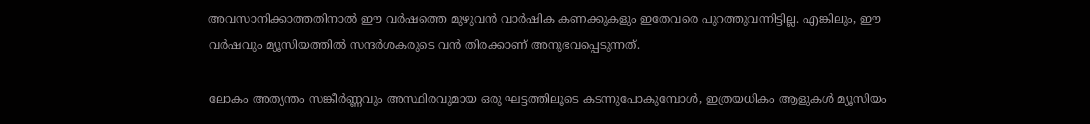അവസാനിക്കാത്തതിനാൽ ഈ വർഷത്തെ മുഴുവൻ വാർഷിക കണക്കുകളും ഇതേവരെ പുറത്തുവന്നിട്ടില്ല. എങ്കിലും, ഈ വർഷവും മ്യൂസിയത്തിൽ സന്ദർശകരുടെ വൻ തിരക്കാണ് അനുഭവപ്പെടുന്നത്.

ലോകം അത്യന്തം സങ്കീർണ്ണവും അസ്ഥിരവുമായ ഒരു ഘട്ടത്തിലൂടെ കടന്നുപോകുമ്പോൾ, ഇത്രയധികം ആളുകൾ മ്യൂസിയം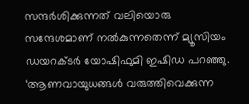സന്ദർശിക്കുന്നത് വലിയൊരു സന്ദേശമാണ് നൽകുന്നതെന്ന് മ്യൂസിയം ഡയറക്ടർ യോഷിഫുമി ഇഷിഡ പറഞ്ഞു. ‘ആണവായുധങ്ങൾ വരുത്തിവെക്കുന്ന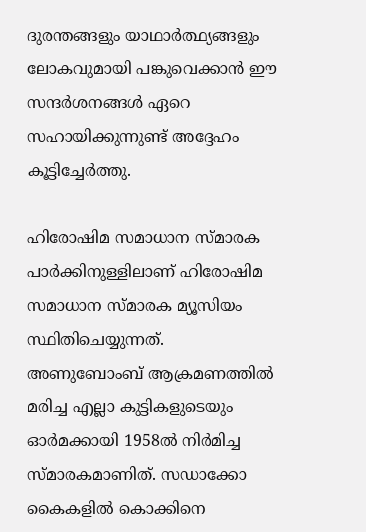ദുരന്തങ്ങളും യാഥാർത്ഥ്യങ്ങളും ലോകവുമായി പങ്കുവെക്കാൻ ഈ സന്ദർശനങ്ങൾ ഏറെ സഹായിക്കുന്നുണ്ട് അദ്ദേഹം കൂട്ടിച്ചേർത്തു.

ഹിരോഷിമ സമാധാന സ്മാരക പാർക്കിനുള്ളിലാണ് ഹിരോഷിമ സമാധാന സ്മാരക മ്യൂസിയം സ്ഥിതിചെയ്യുന്നത്. അണുബോംബ് ആക്രമണത്തിൽ മരിച്ച എല്ലാ കുട്ടികളുടെയും ഓർമക്കായി 1958ൽ നിർമിച്ച സ്മാരകമാണിത്. സഡാക്കോ കൈകളിൽ കൊക്കിനെ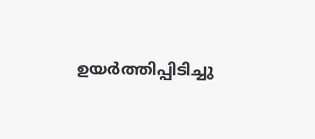ഉയർത്തിപ്പിടിച്ചു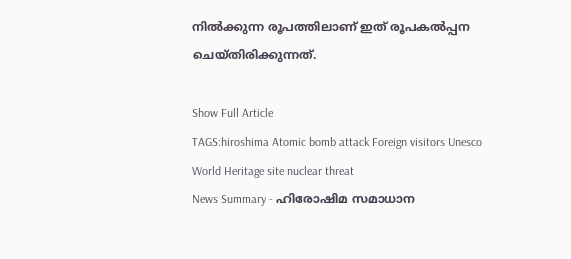നിൽക്കുന്ന രൂപത്തിലാണ് ഇത് രൂപകൽപ്പന ചെയ്തിരിക്കുന്നത്.

Show Full Article
TAGS:hiroshima Atomic bomb attack Foreign visitors Unesco World Heritage site nuclear threat
News Summary - ഹിരോഷിമ സമാധാന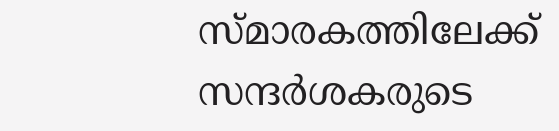സ്മാരകത്തിലേക്ക് സന്ദർശകരുടെ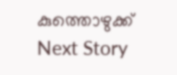കുത്തൊഴുക്ക്
Next Story